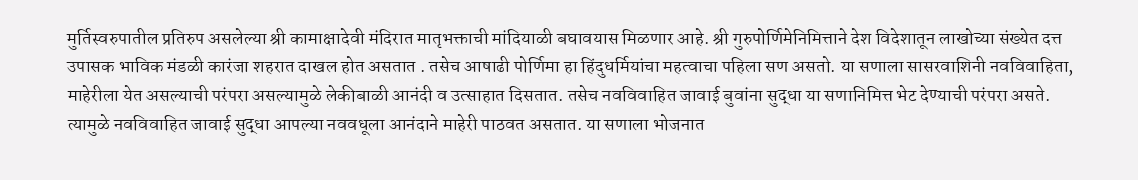मुर्तिस्वरुपातील प्रतिरुप असलेल्या श्री कामाक्षादेवी मंदिरात मातृभक्ताची मांदियाळी बघावयास मिळणार आहे. श्री गुरुपोर्णिमेनिमित्ताने देश विदेशातून लाखोच्या संख्येत दत्त उपासक भाविक मंडळी कारंजा शहरात दाखल होत असतात . तसेच आषाढी पोर्णिमा हा हिंदुधर्मियांचा महत्वाचा पहिला सण असतो. या सणाला सासरवाशिनी नवविवाहिता, माहेरीला येत असल्याची परंपरा असल्यामुळे लेकीबाळी आनंदी व उत्साहात दिसतात. तसेच नवविवाहित जावाई बुवांना सुद्धा या सणानिमित्त भेट देण्याची परंपरा असते. त्यामुळे नवविवाहित जावाई सुद्धा आपल्या नववधूला आनंदाने माहेरी पाठवत असतात. या सणाला भोजनात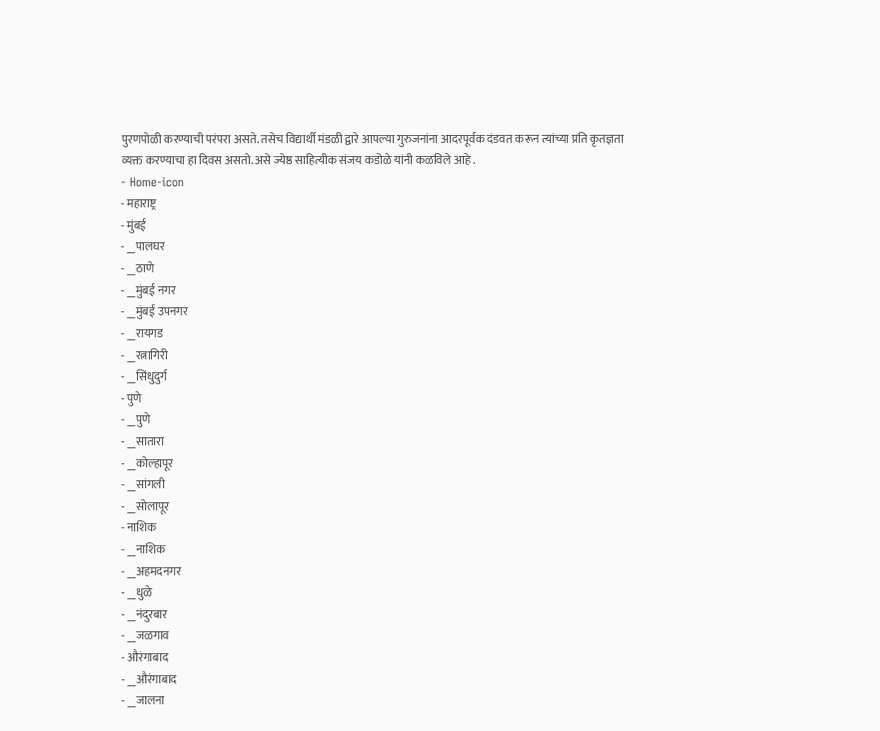पुरणपोळी करण्याची परंपरा असते. तसेच विद्यार्थी मंडळी द्वारे आपल्या गुरुजनांना आदरपूर्वक दंडवत करून त्यांच्या प्रति कृतज्ञता व्यक्त करण्याचा हा दिवस असतो. असे ज्येष्ठ साहित्यीक संजय कडोळे यांनी कळविले आहे .
- Home-icon
- महाराष्ट्र
- मुंबई
- __पालघर
- __ठाणे
- __मुंबई नगर
- __मुंबई उपनगर
- __रायगड
- __रत्नागिरी
- __सिंधुदुर्ग
- पुणे
- __पुणे
- __सातारा
- __कोल्हापूर
- __सांगली
- __सोलापूर
- नाशिक
- __नाशिक
- __अहमदनगर
- __धुळे
- __नंदुरबार
- __जळगाव
- औरंगाबाद
- __औरंगाबाद
- __जालना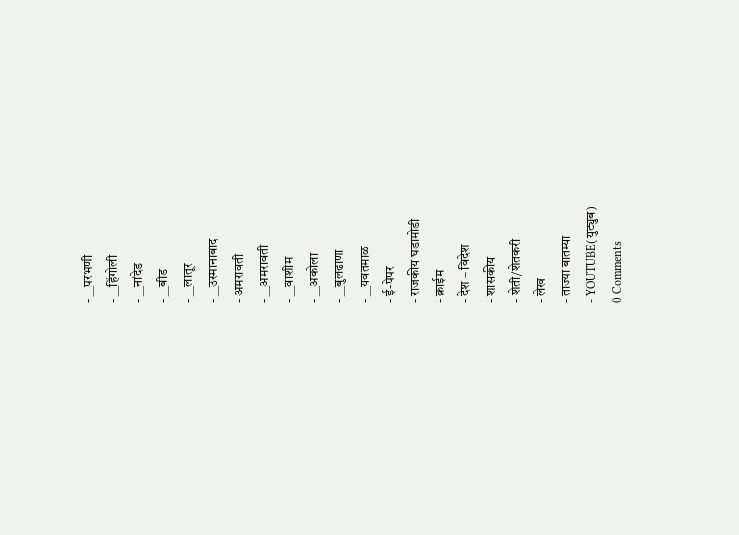- __परभणी
- __हिंगोली
- __नांदेड
- __बीड
- __लातूर
- __उस्मानाबाद
- अमरावती
- __अमरावती
- __वाशीम
- __अकोला
- __बुलढाणा
- __यवतमाळ
- ई-पेपर
- राजकीय घडामोडी
- क्राईम
- देश – विदेश
- शासकीय
- शेती/शेतकरी
- लेख
- ताज्या बातम्या
- YOUTUBE(युट्युब)
0 Comments